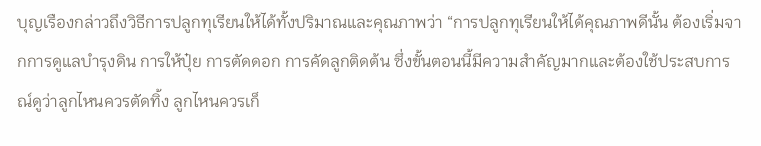บุญเรืองกล่าวถึงวิธีการปลูกทุเรียนให้ได้ทั้งปริมาณและคุณภาพว่า “การปลูกทุเรียนให้ได้คุณภาพดีนั้น ต้องเริ่มจากการดูแลบำรุงดิน การให้ปุ๋ย การตัดดอก การคัดลูกติดต้น ซึ่งขั้นตอนนี้มีความสำคัญมากและต้องใช้ประสบการณ์ดูว่าลูกไหนควรตัดทิ้ง ลูกไหนควรเก็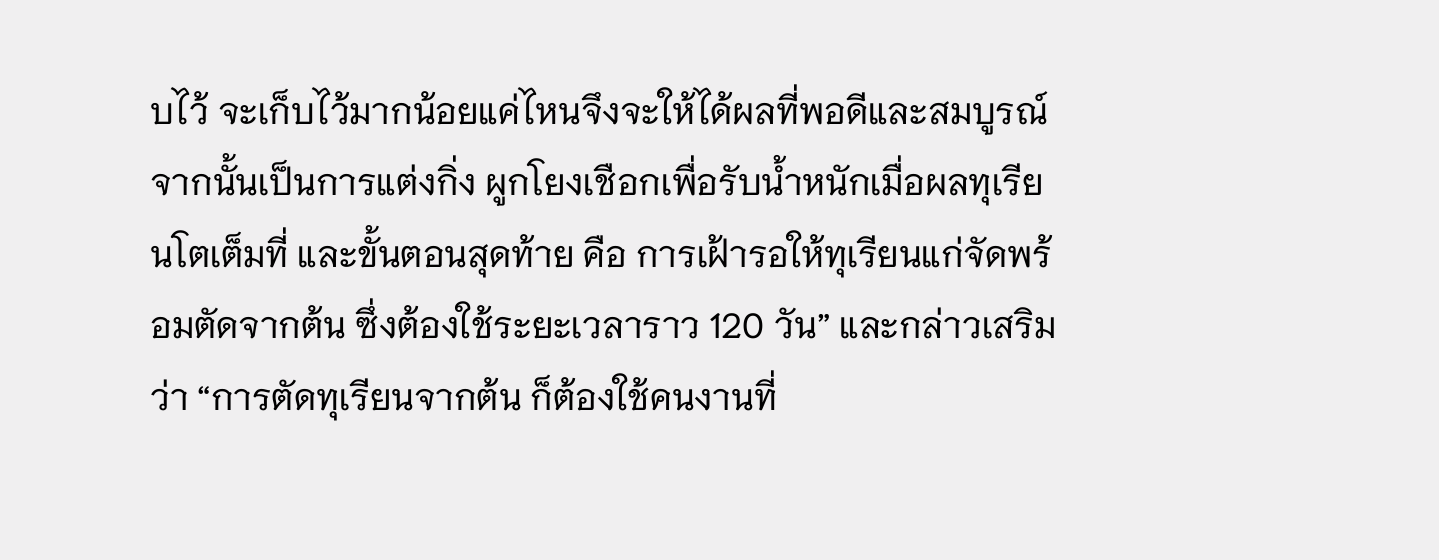บไว้ จะเก็บไว้มากน้อยแค่ไหนจึงจะให้ได้ผลที่พอดีและสมบูรณ์ จากนั้นเป็นการแต่งกิ่ง ผูกโยงเชือกเพื่อรับน้ำหนักเมื่อผลทุเรียนโตเต็มที่ และขั้นตอนสุดท้าย คือ การเฝ้ารอให้ทุเรียนแก่จัดพร้อมตัดจากต้น ซึ่งต้องใช้ระยะเวลาราว 120 วัน” และกล่าวเสริมว่า “การตัดทุเรียนจากต้น ก็ต้องใช้คนงานที่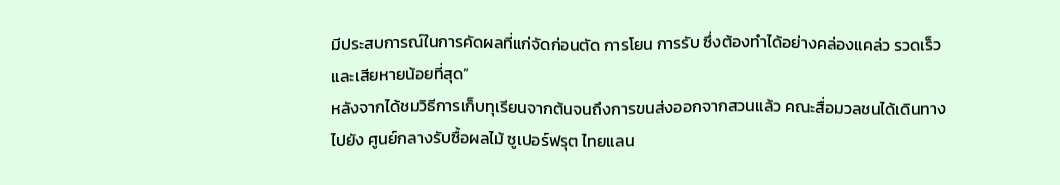มีประสบการณ์ในการคัดผลที่แก่จัดก่อนตัด การโยน การรับ ซึ่งต้องทำได้อย่างคล่องแคล่ว รวดเร็ว และเสียหายน้อยที่สุด”
หลังจากได้ชมวิธีการเก็บทุเรียนจากต้นจนถึงการขนส่งออกจากสวนแล้ว คณะสื่อมวลชนได้เดินทางไปยัง ศูนย์กลางรับซื้อผลไม้ ซูเปอร์ฟรุต ไทยแลน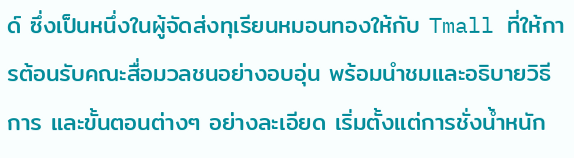ด์ ซึ่งเป็นหนึ่งในผู้จัดส่งทุเรียนหมอนทองให้กับ Tmall ที่ให้การต้อนรับคณะสื่อมวลชนอย่างอบอุ่น พร้อมนำชมและอธิบายวิธีการ และขั้นตอนต่างๆ อย่างละเอียด เริ่มตั้งแต่การชั่งน้ำหนัก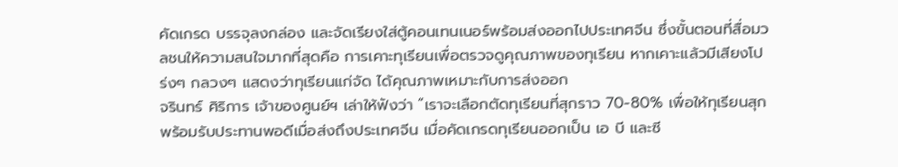คัดเกรด บรรจุลงกล่อง และจัดเรียงใส่ตู้คอนเทนเนอร์พร้อมส่งออกไปประเทศจีน ซึ่งขั้นตอนที่สื่อมวลชนให้ความสนใจมากที่สุดคือ การเคาะทุเรียนเพื่อตรวจดูคุณภาพของทุเรียน หากเคาะแล้วมีเสียงโปร่งๆ กลวงๆ แสดงว่าทุเรียนแก่จัด ได้คุณภาพเหมาะกับการส่งออก
จรินทร์ ศิริการ เจ้าของศูนย์ฯ เล่าให้ฟังว่า “เราจะเลือกตัดทุเรียนที่สุกราว 70-80% เพื่อให้ทุเรียนสุกพร้อมรับประทานพอดีเมื่อส่งถึงประเทศจีน เมื่อคัดเกรดทุเรียนออกเป็น เอ บี และซี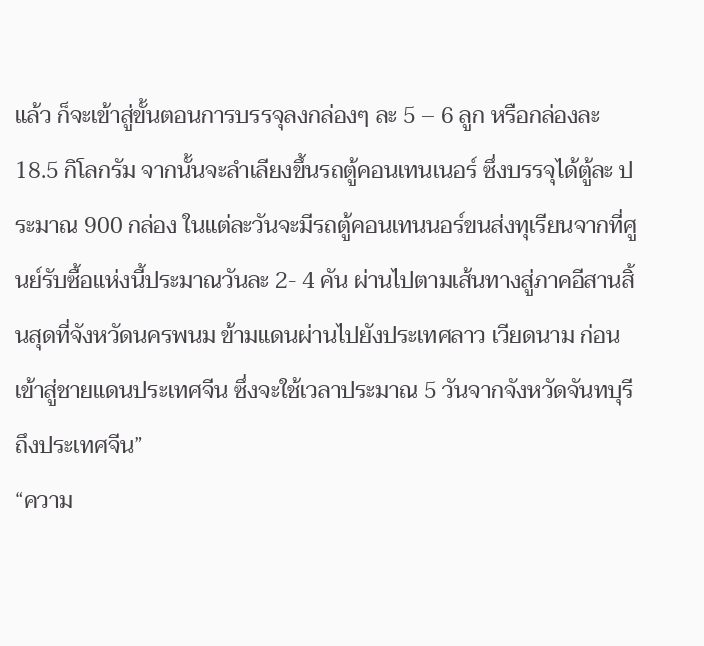แล้ว ก็จะเข้าสู่ขั้นตอนการบรรจุลงกล่องๆ ละ 5 – 6 ลูก หรือกล่องละ 18.5 กิโลกรัม จากนั้นจะลำเลียงขึ้นรถตู้คอนเทนเนอร์ ซึ่งบรรจุได้ตู้ละ ประมาณ 900 กล่อง ในแต่ละวันจะมีรถตู้คอนเทนนอร์ขนส่งทุเรียนจากที่ศูนย์รับซื้อแห่งนี้ประมาณวันละ 2- 4 คัน ผ่านไปตามเส้นทางสู่ภาคอีสานสิ้นสุดที่จังหวัดนครพนม ข้ามแดนผ่านไปยังประเทศลาว เวียดนาม ก่อนเข้าสู่ชายแดนประเทศจีน ซึ่งจะใช้เวลาประมาณ 5 วันจากจังหวัดจันทบุรีถึงประเทศจีน”
“ความ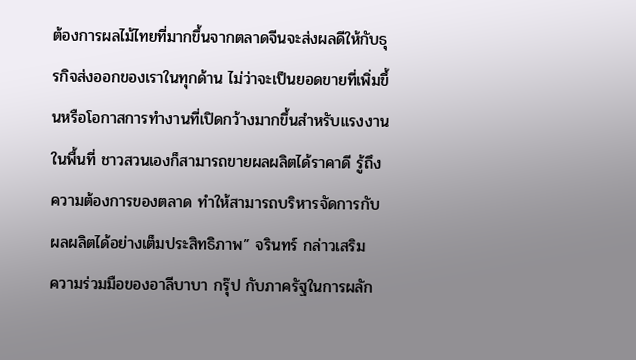ต้องการผลไม้ไทยที่มากขึ้นจากตลาดจีนจะส่งผลดีให้กับธุรกิจส่งออกของเราในทุกด้าน ไม่ว่าจะเป็นยอดขายที่เพิ่มขึ้นหรือโอกาสการทำงานที่เปิดกว้างมากขึ้นสำหรับแรงงานในพื้นที่ ชาวสวนเองก็สามารถขายผลผลิตได้ราคาดี รู้ถึงความต้องการของตลาด ทำให้สามารถบริหารจัดการกับผลผลิตได้อย่างเต็มประสิทธิภาพ” จรินทร์ กล่าวเสริม
ความร่วมมือของอาลีบาบา กรุ๊ป กับภาครัฐในการผลัก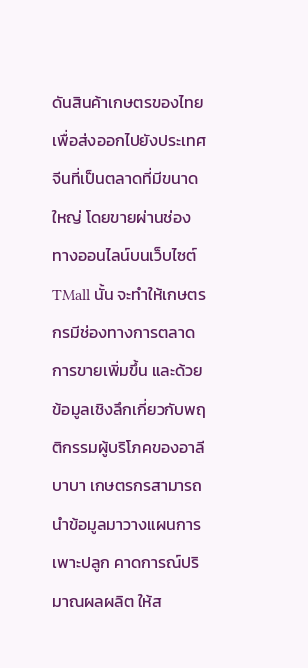ดันสินค้าเกษตรของไทยเพื่อส่งออกไปยังประเทศจีนที่เป็นตลาดที่มีขนาดใหญ่ โดยขายผ่านช่องทางออนไลน์บนเว็บไซต์ TMall นั้น จะทำให้เกษตรกรมีช่องทางการตลาดการขายเพิ่มขึ้น และด้วยข้อมูลเชิงลึกเกี่ยวกับพฤติกรรมผู้บริโภคของอาลีบาบา เกษตรกรสามารถนำข้อมูลมาวางแผนการเพาะปลูก คาดการณ์ปริมาณผลผลิต ให้ส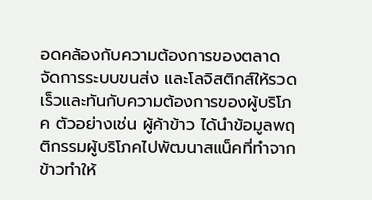อดคล้องกับความต้องการของตลาด จัดการระบบขนส่ง และโลจิสติกส์ให้รวดเร็วและทันกับความต้องการของผู้บริโภค ตัวอย่างเช่น ผู้ค้าข้าว ได้นำข้อมูลพฤติกรรมผู้บริโภคไปพัฒนาสแน็คที่ทำจากข้าวทำให้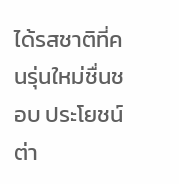ได้รสชาติที่คนรุ่นใหม่ชื่นชอบ ประโยชน์ต่า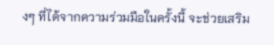งๆ ที่ได้จากความร่วมมือในครั้งนี้ จะช่วยเสริม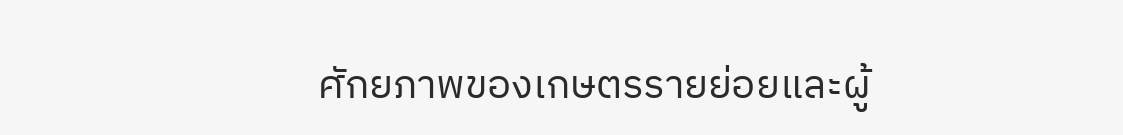ศักยภาพของเกษตรรายย่อยและผู้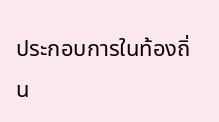ประกอบการในท้องถิ่น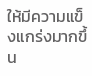ให้มีความแข็งแกร่งมากขึ้น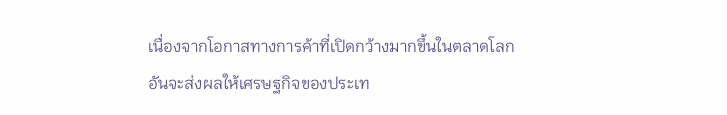เนื่องจากโอกาสทางการค้าที่เปิดกว้างมากขึ้นในตลาดโลก อันจะส่งผลให้เศรษฐกิจของประเท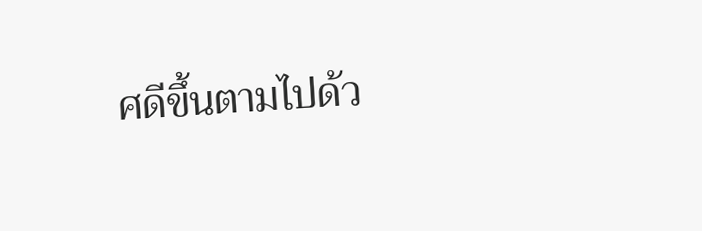ศดีขึ้นตามไปด้ว